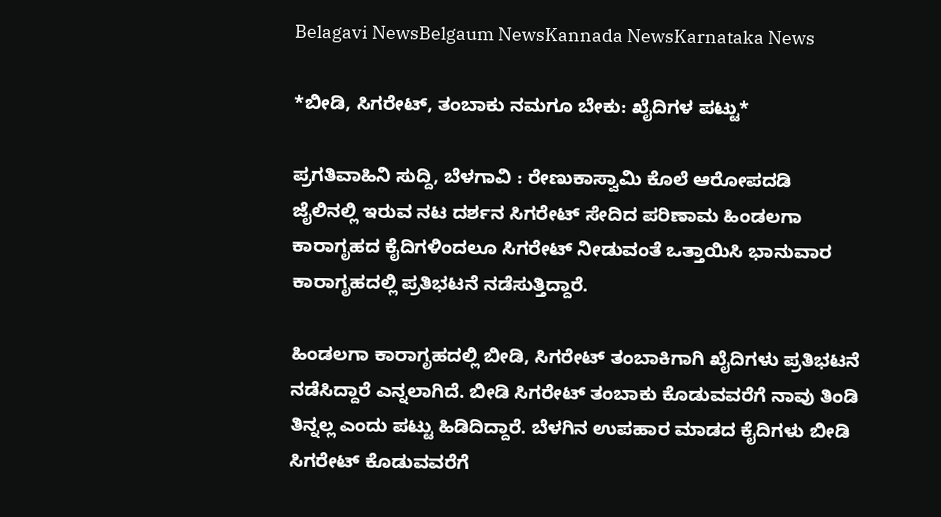Belagavi NewsBelgaum NewsKannada NewsKarnataka News

*ಬೀಡಿ, ಸಿಗರೇಟ್, ತಂಬಾಕು ನಮಗೂ ಬೇಕು: ಖೈದಿಗಳ ಪಟ್ಟು*

ಪ್ರಗತಿವಾಹಿನಿ ಸುದ್ದಿ, ಬೆಳಗಾವಿ : ರೇಣುಕಾಸ್ವಾಮಿ ಕೊಲೆ ಆರೋಪದಡಿ  ಜೈಲಿನಲ್ಲಿ ಇರುವ ನಟ ದರ್ಶನ ಸಿಗರೇಟ್ ಸೇದಿದ ಪರಿಣಾಮ ಹಿಂಡಲಗಾ ಕಾರಾಗೃಹದ ಕೈದಿಗಳಿಂದಲೂ ಸಿಗರೇಟ್ ನೀಡುವಂತೆ ಒತ್ತಾಯಿಸಿ ಭಾನುವಾರ ಕಾರಾಗೃಹದಲ್ಲಿ ಪ್ರತಿಭಟನೆ ನಡೆಸುತ್ತಿದ್ದಾರೆ.

ಹಿಂಡಲಗಾ ಕಾರಾಗೃಹದಲ್ಲಿ ಬೀಡಿ, ಸಿಗರೇಟ್ ತಂಬಾಕಿಗಾಗಿ ಖೈದಿಗಳು ಪ್ರತಿಭಟನೆ ನಡೆಸಿದ್ದಾರೆ‌‌ ಎನ್ನಲಾಗಿದೆ. ಬೀಡಿ ಸಿಗರೇಟ್ ತಂಬಾಕು ಕೊಡುವವರೆಗೆ ನಾವು ತಿಂಡಿ ತಿನ್ನಲ್ಲ ಎಂದು ಪಟ್ಟು ಹಿಡಿದಿದ್ದಾರೆ‌. ಬೆಳಗಿನ ಉಪಹಾರ ಮಾಡದ ಕೈದಿಗಳು ಬೀಡಿ ಸಿಗರೇಟ್ ಕೊಡುವವರೆಗೆ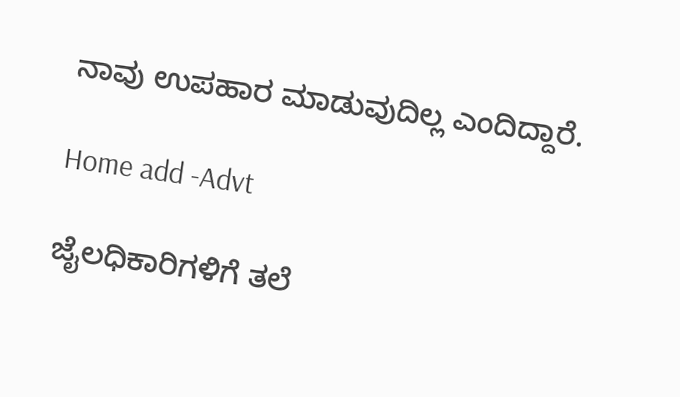ನಾವು ಉಪಹಾರ ಮಾಡುವುದಿಲ್ಲ ಎಂದಿದ್ದಾರೆ.

Home add -Advt

ಜೈಲಧಿಕಾರಿಗಳಿಗೆ ತಲೆ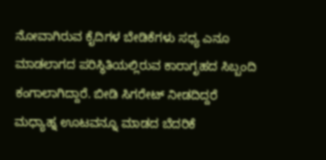ನೋವಾಗಿರುವ ಕೈದಿಗಳ ಬೇಡಿಕೆಗಳು ಸಧ್ಯ ಎನೂ ಮಾಡಲಾಗದ ಪರಿಸ್ಥಿತಿಯಲ್ಲಿರುವ ಕಾರಾಗೃಹದ ಸಿಬ್ಬಂದಿ ಕಂಗಾಲಾಗಿದ್ದಾರೆ. ಬೀಡಿ ಸಿಗರೇಟ್ ನೀಡದಿದ್ದರೆ ಮಧ್ಯಾಹ್ನ ಊಟವನ್ನೂ ಮಾಡದ ಬೆದರಿಕೆ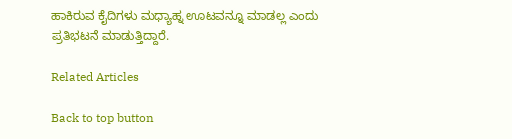ಹಾಕಿರುವ ಕೈದಿಗಳು ಮಧ್ಯಾಹ್ನ ಊಟವನ್ನೂ ಮಾಡಲ್ಲ ಎಂದು ಪ್ರತಿಭಟನೆ ಮಾಡುತ್ತಿದ್ದಾರೆ.

Related Articles

Back to top button